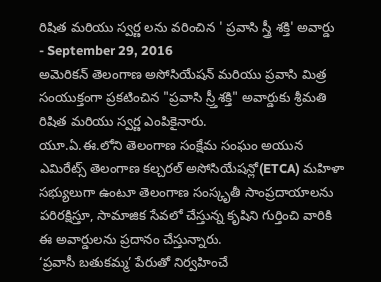రిషిత మరియు స్వర్ణ లను వరించిన ' ప్రవాసి స్త్రీ శక్తి' అవార్డు
- September 29, 2016
అమెరికన్ తెలంగాణ అసోసియేషన్ మరియు ప్రవాసి మిత్ర సంయుక్తంగా ప్రకటించిన "ప్రవాసి స్ర్తీశక్తి" అవార్డుకు శ్రీమతి రిషిత మరియు స్వర్ణ ఎంపికైనారు.
యూ.ఏ.ఈ.లోని తెలంగాణ సంక్షేమ సంఘం అయున ఎమిరేట్స్ తెలంగాణ కల్చరల్ అసోసియేషన్లో(ETCA) మహిళా సభ్యులుగా ఉంటూ తెలంగాణ సంస్కృతీ సాంప్రదాయాలను పరిరక్షిస్తూ, సామాజిక సేవలో చేస్తున్న కృషిని గుర్తించి వారికి ఈ అవార్డులను ప్రదానం చేస్తున్నారు.
‘ప్రవాసీ బతుకమ్మ’ పేరుతో నిర్వహించే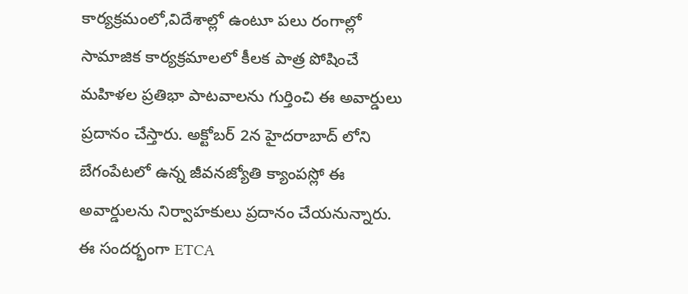కార్యక్రమంలో,విదేశాల్లో ఉంటూ పలు రంగాల్లో సామాజిక కార్యక్రమాలలో కీలక పాత్ర పోషించే మహిళల ప్రతిభా పాటవాలను గుర్తించి ఈ అవార్డులు ప్రదానం చేస్తారు. అక్టోబర్ 2న హైదరాబాద్ లోని బేగంపేటలో ఉన్న జీవనజ్యోతి క్యాంపస్లో ఈ అవార్డులను నిర్వాహకులు ప్రదానం చేయనున్నారు.
ఈ సందర్భంగా ETCA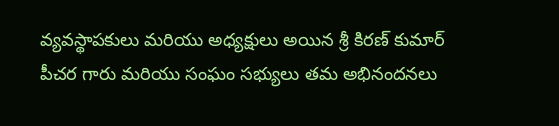వ్యవస్థాపకులు మరియు అధ్యక్షులు అయిన శ్రీ కిరణ్ కుమార్ పీచర గారు మరియు సంఘం సభ్యులు తమ అభినందనలు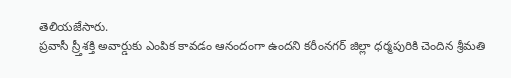తెలియజేసారు.
ప్రవాసీ స్ర్తీశక్తి అవార్డుకు ఎంపిక కావడం ఆనందంగా ఉందని కరీంనగర్ జిల్లా ధర్మపురికి చెందిన శ్రీమతి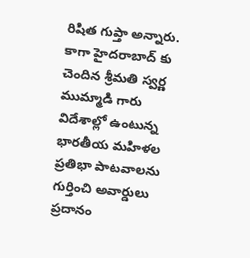రిషిత గుప్తా అన్నారు. కాగా హైదరాబాద్ కు చెందిన శ్రీమతి స్వర్ణ ముమ్మాడి గారు విదేశాల్లో ఉంటున్న భారతీయ మహిళల ప్రతిభా పాటవాలను గుర్తించి అవార్డులు ప్రదానం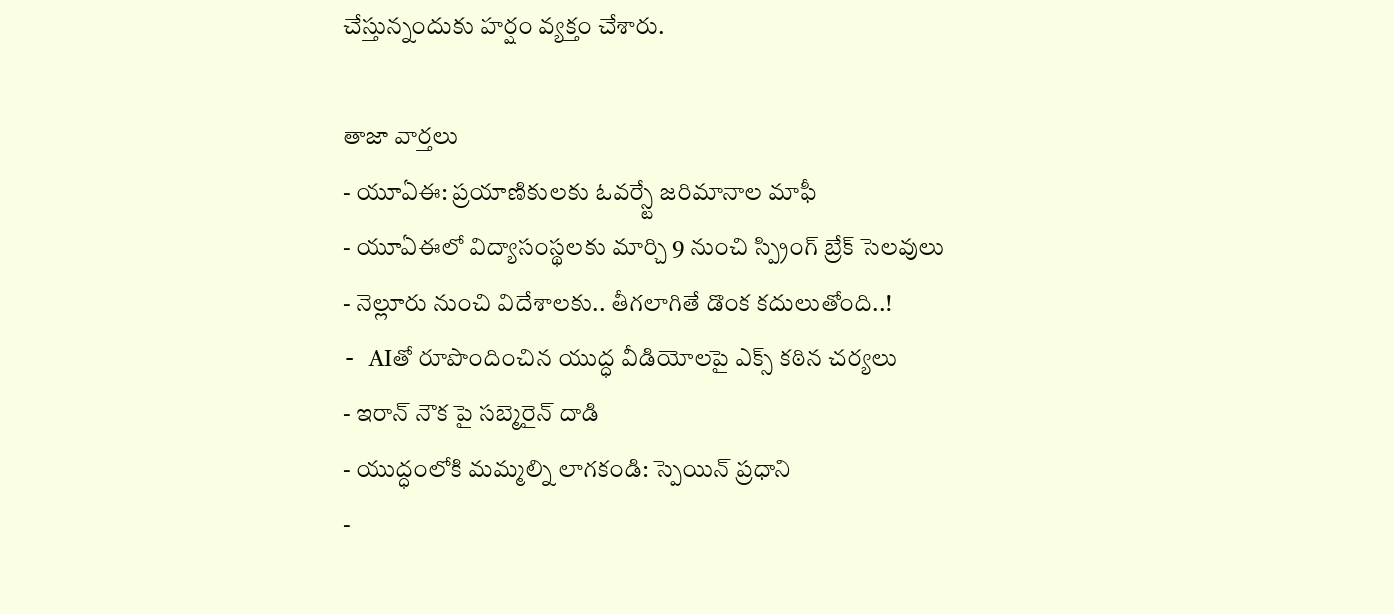చేస్తున్నందుకు హర్షం వ్యక్తం చేశారు.

తాజా వార్తలు
- యూఏఈ: ప్రయాణికులకు ఓవర్స్టే జరిమానాల మాఫీ
- యూఏఈలో విద్యాసంస్థలకు మార్చి 9 నుంచి స్ప్రింగ్ బ్రేక్ సెలవులు
- నెల్లూరు నుంచి విదేశాలకు.. తీగలాగితే డొంక కదులుతోంది..!
- AIతో రూపొందించిన యుద్ధ వీడియోలపై ఎక్స్ కఠిన చర్యలు
- ఇరాన్ నౌక పై సబ్మెరైన్ దాడి
- యుద్ధంలోకి మమ్మల్ని లాగకండి: స్పెయిన్ ప్రధాని
-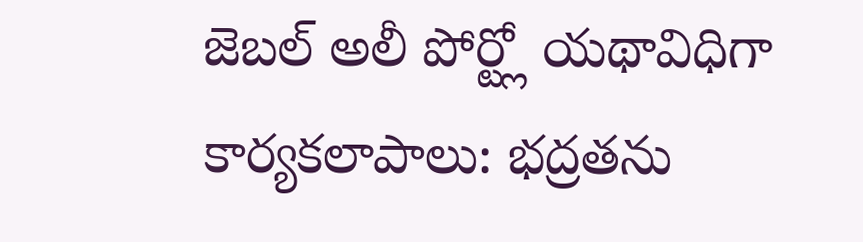జెబల్ అలీ పోర్ట్లో యథావిధిగా కార్యకలాపాలు: భద్రతను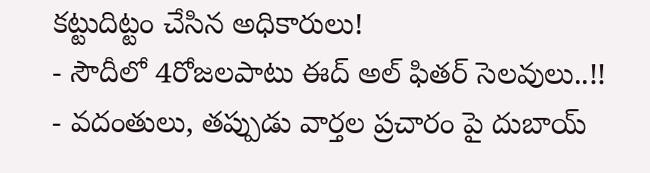కట్టుదిట్టం చేసిన అధికారులు!
- సౌదీలో 4రోజలపాటు ఈద్ అల్ ఫితర్ సెలవులు..!!
- వదంతులు, తప్పుడు వార్తల ప్రచారం పై దుబాయ్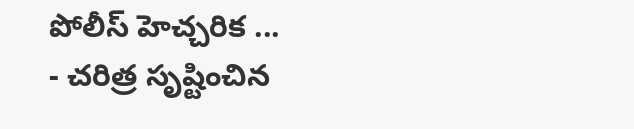పోలీస్ హెచ్చరిక ...
- చరిత్ర సృష్టించిన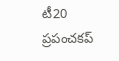టీ20 ప్రపంచకప్